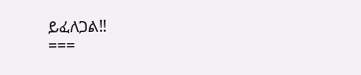ይፈለጋል‼
===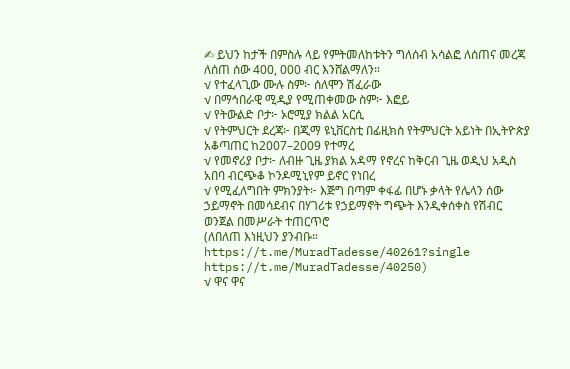✍ ይህን ከታች በምስሉ ላይ የምትመለከቱትን ግለሰብ አሳልፎ ለሰጠና መረጃ ለሰጠ ሰው 400, 000 ብር እንሸልማለን።
√ የተፈላጊው ሙሉ ስም፦ ሰለሞን ሽፈራው
√ በማኅበራዊ ሚዲያ የሚጠቀመው ስም፦ እፎይ
√ የትውልድ ቦታ፦ ኦሮሚያ ክልል አርሲ
√ የትምህርት ደረጃ፦ በጂማ ዩኒቨርስቲ በፊዚክስ የትምህርት አይነት በኢትዮጵያ አቆጣጠር ከ2007–2009 የተማረ
√ የመኖሪያ ቦታ፦ ለብዙ ጊዜ ያክል አዳማ የኖረና ከቅርብ ጊዜ ወዲህ አዲስ አበባ ብርጭቆ ኮንዶሚኒየም ይኖር የነበረ
√ የሚፈለግበት ምክንያት፦ እጅግ በጣም ቀፋፊ በሆኑ ቃላት የሌላን ሰው ኃይማኖት በመሳደብና በሃገሪቱ የኃይማኖት ግጭት እንዲቀሰቀስ የሽብር ወንጀል በመሥራት ተጠርጥሮ
(ለበለጠ እነዚህን ያንብቡ። https://t.me/MuradTadesse/40261?single
https://t.me/MuradTadesse/40250)
√ ዋና ዋና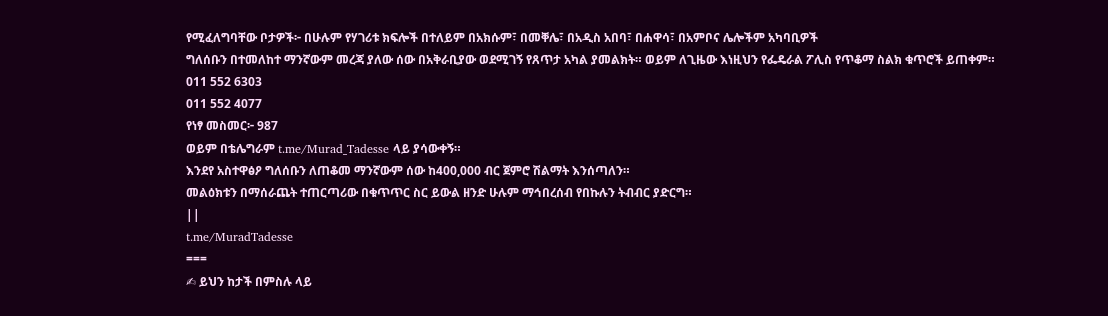የሚፈለግባቸው ቦታዎች፦ በሁሉም የሃገሪቱ ክፍሎች በተለይም በአክሱም፣ በመቐሌ፣ በአዲስ አበባ፣ በሐዋሳ፣ በአምቦና ሌሎችም አካባቢዎች
ግለሰቡን በተመለከተ ማንኛውም መረጃ ያለው ሰው በአቅራቢያው ወደሚገኝ የጸጥታ አካል ያመልክት። ወይም ለጊዜው እነዚህን የፌዴራል ፖሊስ የጥቆማ ስልክ ቁጥሮች ይጠቀም።
011 552 6303
011 552 4077
የነፃ መስመር፦ 987
ወይም በቴሌግራም t.me/Murad_Tadesse ላይ ያሳውቀኝ።
እንደየ አስተዋፅዖ ግለሰቡን ለጠቆመ ማንኛውም ሰው ከ400,000 ብር ጀምሮ ሽልማት እንሰጣለን።
መልዕክቱን በማሰራጨት ተጠርጣሪው በቁጥጥር ስር ይውል ዘንድ ሁሉም ማኅበረሰብ የበኩሉን ትብብር ያድርግ።
||
t.me/MuradTadesse
===
✍ ይህን ከታች በምስሉ ላይ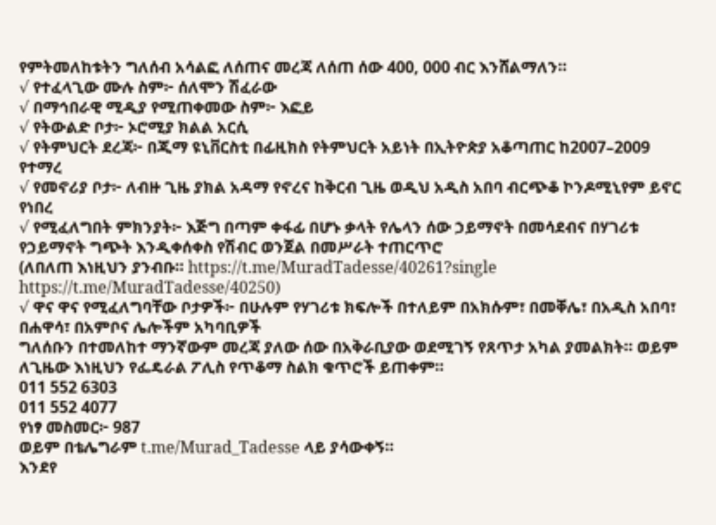የምትመለከቱትን ግለሰብ አሳልፎ ለሰጠና መረጃ ለሰጠ ሰው 400, 000 ብር እንሸልማለን።
√ የተፈላጊው ሙሉ ስም፦ ሰለሞን ሽፈራው
√ በማኅበራዊ ሚዲያ የሚጠቀመው ስም፦ እፎይ
√ የትውልድ ቦታ፦ ኦሮሚያ ክልል አርሲ
√ የትምህርት ደረጃ፦ በጂማ ዩኒቨርስቲ በፊዚክስ የትምህርት አይነት በኢትዮጵያ አቆጣጠር ከ2007–2009 የተማረ
√ የመኖሪያ ቦታ፦ ለብዙ ጊዜ ያክል አዳማ የኖረና ከቅርብ ጊዜ ወዲህ አዲስ አበባ ብርጭቆ ኮንዶሚኒየም ይኖር የነበረ
√ የሚፈለግበት ምክንያት፦ እጅግ በጣም ቀፋፊ በሆኑ ቃላት የሌላን ሰው ኃይማኖት በመሳደብና በሃገሪቱ የኃይማኖት ግጭት እንዲቀሰቀስ የሽብር ወንጀል በመሥራት ተጠርጥሮ
(ለበለጠ እነዚህን ያንብቡ። https://t.me/MuradTadesse/40261?single
https://t.me/MuradTadesse/40250)
√ ዋና ዋና የሚፈለግባቸው ቦታዎች፦ በሁሉም የሃገሪቱ ክፍሎች በተለይም በአክሱም፣ በመቐሌ፣ በአዲስ አበባ፣ በሐዋሳ፣ በአምቦና ሌሎችም አካባቢዎች
ግለሰቡን በተመለከተ ማንኛውም መረጃ ያለው ሰው በአቅራቢያው ወደሚገኝ የጸጥታ አካል ያመልክት። ወይም ለጊዜው እነዚህን የፌዴራል ፖሊስ የጥቆማ ስልክ ቁጥሮች ይጠቀም።
011 552 6303
011 552 4077
የነፃ መስመር፦ 987
ወይም በቴሌግራም t.me/Murad_Tadesse ላይ ያሳውቀኝ።
እንደየ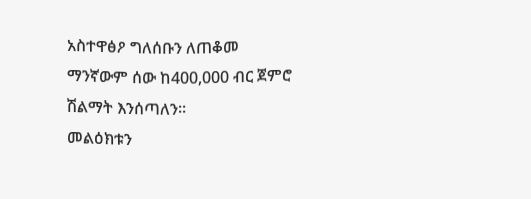አስተዋፅዖ ግለሰቡን ለጠቆመ ማንኛውም ሰው ከ400,000 ብር ጀምሮ ሽልማት እንሰጣለን።
መልዕክቱን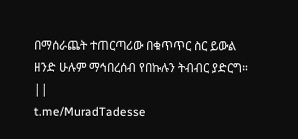በማሰራጨት ተጠርጣሪው በቁጥጥር ስር ይውል ዘንድ ሁሉም ማኅበረሰብ የበኩሉን ትብብር ያድርግ።
||
t.me/MuradTadesse